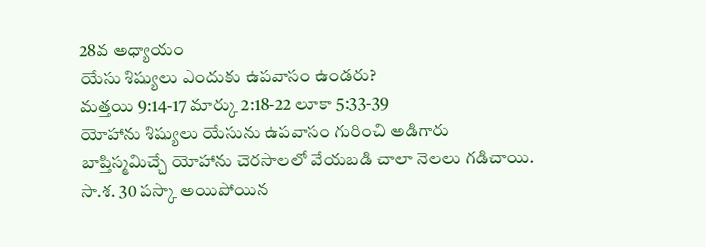28వ అధ్యాయం
యేసు శిష్యులు ఎందుకు ఉపవాసం ఉండరు?
మత్తయి 9:14-17 మార్కు 2:18-22 లూకా 5:33-39
యోహాను శిష్యులు యేసును ఉపవాసం గురించి అడిగారు
బాప్తిస్మమిచ్చే యోహాను చెరసాలలో వేయబడి చాలా నెలలు గడిచాయి. సా.శ. 30 పస్కా అయిపోయిన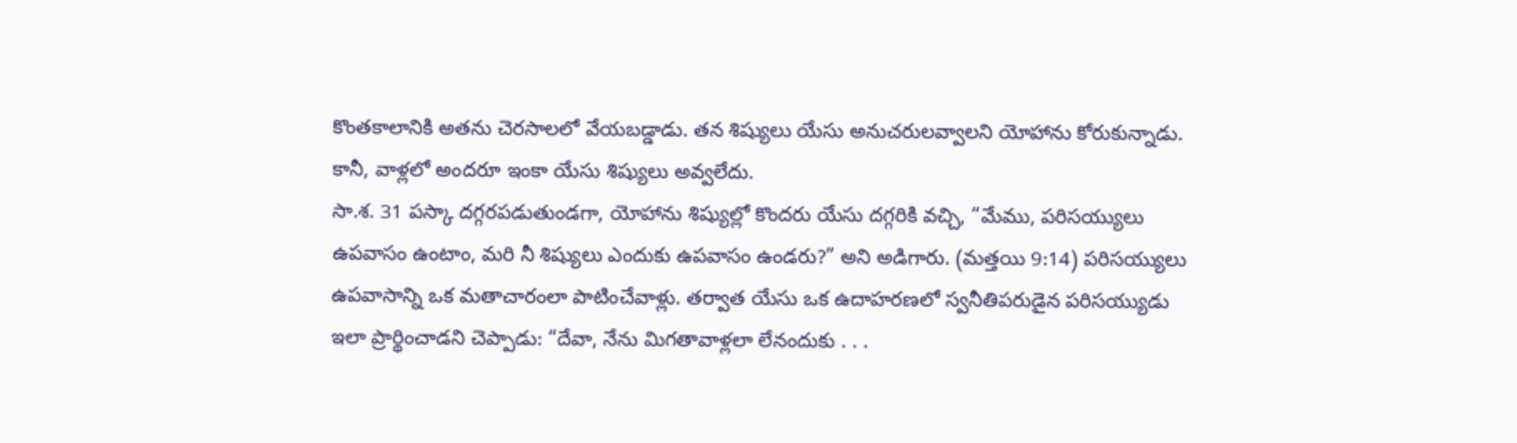కొంతకాలానికి అతను చెరసాలలో వేయబడ్డాడు. తన శిష్యులు యేసు అనుచరులవ్వాలని యోహాను కోరుకున్నాడు. కానీ, వాళ్లలో అందరూ ఇంకా యేసు శిష్యులు అవ్వలేదు.
సా.శ. 31 పస్కా దగ్గరపడుతుండగా, యోహాను శిష్యుల్లో కొందరు యేసు దగ్గరికి వచ్చి, “మేము, పరిసయ్యులు ఉపవాసం ఉంటాం, మరి నీ శిష్యులు ఎందుకు ఉపవాసం ఉండరు?” అని అడిగారు. (మత్తయి 9:14) పరిసయ్యులు ఉపవాసాన్ని ఒక మతాచారంలా పాటించేవాళ్లు. తర్వాత యేసు ఒక ఉదాహరణలో స్వనీతిపరుడైన పరిసయ్యుడు ఇలా ప్రార్థించాడని చెప్పాడు: “దేవా, నేను మిగతావాళ్లలా లేనందుకు . . .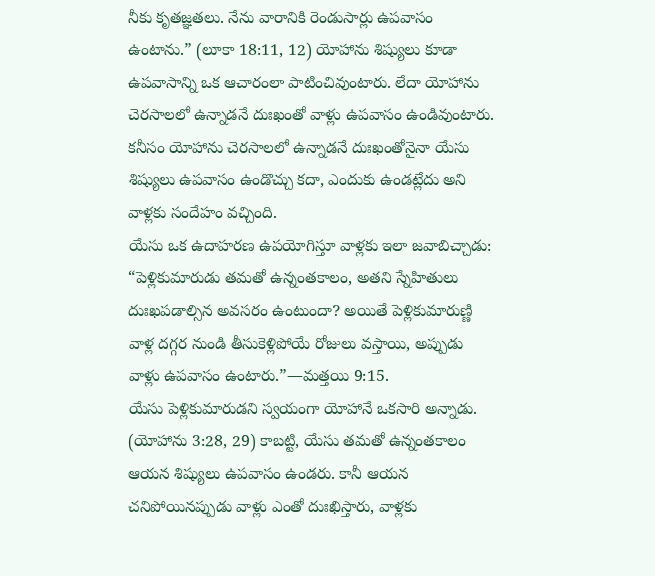నీకు కృతజ్ఞతలు. నేను వారానికి రెండుసార్లు ఉపవాసం ఉంటాను.” (లూకా 18:11, 12) యోహాను శిష్యులు కూడా ఉపవాసాన్ని ఒక ఆచారంలా పాటించివుంటారు. లేదా యోహాను చెరసాలలో ఉన్నాడనే దుఃఖంతో వాళ్లు ఉపవాసం ఉండివుంటారు. కనీసం యోహాను చెరసాలలో ఉన్నాడనే దుఃఖంతోనైనా యేసు శిష్యులు ఉపవాసం ఉండొచ్చు కదా, ఎందుకు ఉండట్లేదు అని వాళ్లకు సందేహం వచ్చింది.
యేసు ఒక ఉదాహరణ ఉపయోగిస్తూ వాళ్లకు ఇలా జవాబిచ్చాడు: “పెళ్లికుమారుడు తమతో ఉన్నంతకాలం, అతని స్నేహితులు దుఃఖపడాల్సిన అవసరం ఉంటుందా? అయితే పెళ్లికుమారుణ్ణి వాళ్ల దగ్గర నుండి తీసుకెళ్లిపోయే రోజులు వస్తాయి, అప్పుడు వాళ్లు ఉపవాసం ఉంటారు.”—మత్తయి 9:15.
యేసు పెళ్లికుమారుడని స్వయంగా యోహానే ఒకసారి అన్నాడు. (యోహాను 3:28, 29) కాబట్టి, యేసు తమతో ఉన్నంతకాలం ఆయన శిష్యులు ఉపవాసం ఉండరు. కానీ ఆయన చనిపోయినప్పుడు వాళ్లు ఎంతో దుఃఖిస్తారు, వాళ్లకు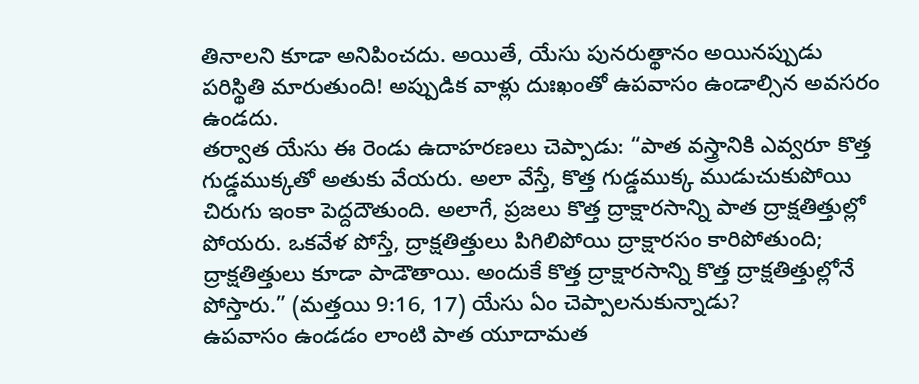తినాలని కూడా అనిపించదు. అయితే, యేసు పునరుత్థానం అయినప్పుడు పరిస్థితి మారుతుంది! అప్పుడిక వాళ్లు దుఃఖంతో ఉపవాసం ఉండాల్సిన అవసరం ఉండదు.
తర్వాత యేసు ఈ రెండు ఉదాహరణలు చెప్పాడు: “పాత వస్త్రానికి ఎవ్వరూ కొత్త గుడ్డముక్కతో అతుకు వేయరు. అలా వేస్తే, కొత్త గుడ్డముక్క ముడుచుకుపోయి చిరుగు ఇంకా పెద్దదౌతుంది. అలాగే, ప్రజలు కొత్త ద్రాక్షారసాన్ని పాత ద్రాక్షతిత్తుల్లో పోయరు. ఒకవేళ పోస్తే, ద్రాక్షతిత్తులు పిగిలిపోయి ద్రాక్షారసం కారిపోతుంది; ద్రాక్షతిత్తులు కూడా పాడౌతాయి. అందుకే కొత్త ద్రాక్షారసాన్ని కొత్త ద్రాక్షతిత్తుల్లోనే పోస్తారు.” (మత్తయి 9:16, 17) యేసు ఏం చెప్పాలనుకున్నాడు?
ఉపవాసం ఉండడం లాంటి పాత యూదామత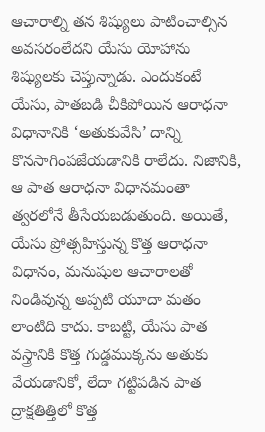ఆచారాల్ని తన శిష్యులు పాటించాల్సిన అవసరంలేదని యేసు యోహాను శిష్యులకు చెప్తున్నాడు. ఎందుకంటే యేసు, పాతబడి చీకిపోయిన ఆరాధనా విధానానికి ‘అతుకువేసి’ దాన్ని కొనసాగింపజేయడానికి రాలేదు. నిజానికి, ఆ పాత ఆరాధనా విధానమంతా త్వరలోనే తీసేయబడుతుంది. అయితే, యేసు ప్రోత్సహిస్తున్న కొత్త ఆరాధనా విధానం, మనుషుల ఆచారాలతో నిండివున్న అప్పటి యూదా మతం లాంటిది కాదు. కాబట్టి, యేసు పాత వస్త్రానికి కొత్త గుడ్డముక్కను అతుకు వేయడానికో, లేదా గట్టిపడిన పాత ద్రాక్షతిత్తిలో కొత్త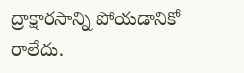ద్రాక్షారసాన్ని పోయడానికో రాలేదు.